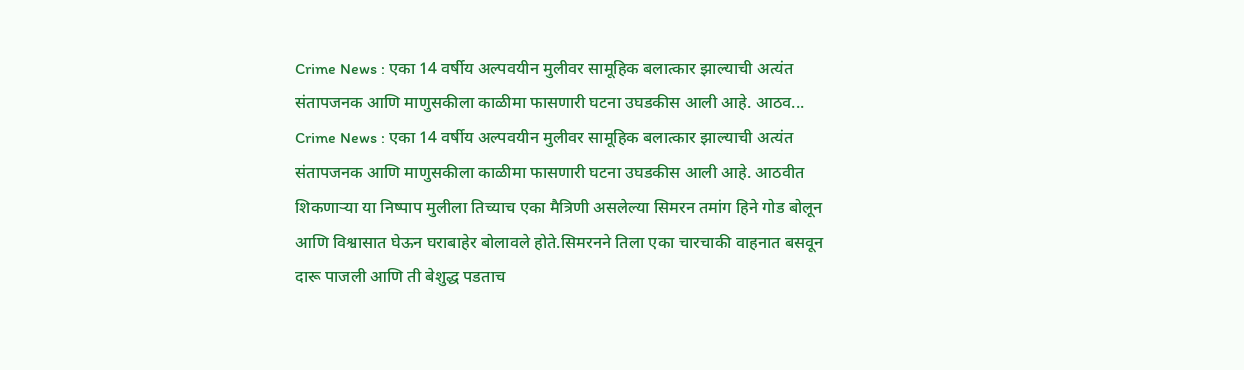Crime News : एका 14 वर्षीय अल्पवयीन मुलीवर सामूहिक बलात्कार झाल्याची अत्यंत संतापजनक आणि माणुसकीला काळीमा फासणारी घटना उघडकीस आली आहे. आठव...
Crime News : एका 14 वर्षीय अल्पवयीन मुलीवर सामूहिक बलात्कार झाल्याची अत्यंत संतापजनक आणि माणुसकीला काळीमा फासणारी घटना उघडकीस आली आहे. आठवीत शिकणाऱ्या या निष्पाप मुलीला तिच्याच एका मैत्रिणी असलेल्या सिमरन तमांग हिने गोड बोलून आणि विश्वासात घेऊन घराबाहेर बोलावले होते.सिमरनने तिला एका चारचाकी वाहनात बसवून दारू पाजली आणि ती बेशुद्ध पडताच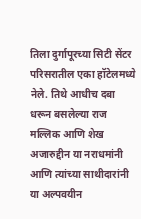तिला दुर्गापूरच्या सिटी सेंटर परिसरातील एका हॉटेलमध्ये नेले. तिथे आधीच दबा धरून बसलेल्या राज मल्लिक आणि शेख अजारुद्दीन या नराधमांनी आणि त्यांच्या साथीदारांनी या अल्पवयीन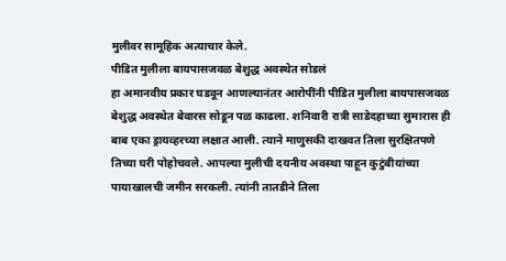मुलीवर सामूहिक अत्याचार केले.
पीडित मुलीला बायपासजवळ बेशुद्ध अवस्थेत सोडलं
हा अमानवीय प्रकार घडवून आणल्यानंतर आरोपींनी पीडित मुलीला बायपासजवळ बेशुद्ध अवस्थेत बेवारस सोडून पळ काढला. शनिवारी रात्री साडेदहाच्या सुमारास ही बाब एका ड्रायव्हरच्या लक्षात आली. त्याने माणुसकी दाखवत तिला सुरक्षितपणे तिच्या घरी पोहोचवले. आपल्या मुलीची दयनीय अवस्था पाहून कुटुंबीयांच्या पायाखालची जमीन सरकली. त्यांनी तातडीने तिला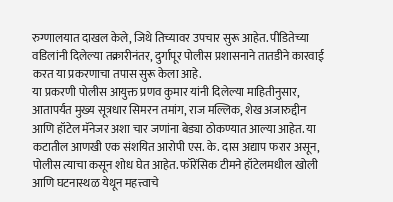रुग्णालयात दाखल केले, जिथे तिच्यावर उपचार सुरू आहेत. पीडितेच्या वडिलांनी दिलेल्या तक्रारीनंतर, दुर्गापूर पोलीस प्रशासनाने तातडीने कारवाई करत या प्रकरणाचा तपास सुरू केला आहे.
या प्रकरणी पोलीस आयुक्त प्रणव कुमार यांनी दिलेल्या माहितीनुसार, आतापर्यंत मुख्य सूत्रधार सिमरन तमांग, राज मल्लिक, शेख अजारुद्दीन आणि हॉटेल मॅनेजर अशा चार जणांना बेड्या ठोकण्यात आल्या आहेत. या कटातील आणखी एक संशयित आरोपी एस. के. दास अद्याप फरार असून, पोलीस त्याचा कसून शोध घेत आहेत. फॉरेंसिक टीमने हॉटेलमधील खोली आणि घटनास्थळ येथून महत्त्वाचे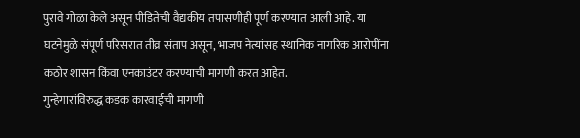पुरावे गोळा केले असून पीडितेची वैद्यकीय तपासणीही पूर्ण करण्यात आली आहे. या घटनेमुळे संपूर्ण परिसरात तीव्र संताप असून, भाजप नेत्यांसह स्थानिक नागरिक आरोपींना कठोर शासन किंवा एनकाउंटर करण्याची मागणी करत आहेत.
गुन्हेगारांविरुद्ध कडक कारवाईची मागणी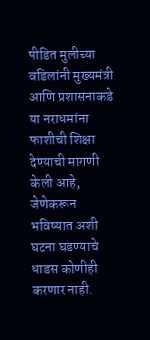पीडित मुलीच्या वडिलांनी मुख्यमंत्री आणि प्रशासनाकडे या नराधमांना फाशीची शिक्षा देण्याची मागणी केली आहे, जेणेकरून भविष्यात अशी घटना घडण्याचे धाडस कोणीही करणार नाही.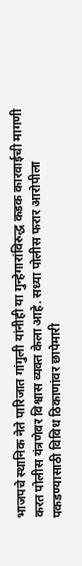भाजपचे स्थानिक नेते पारिजात गांगुली यांनीही या गुन्हेगारांविरुद्ध कडक कारवाईची मागणी करत पोलीस यंत्रणेवर विश्वास व्यक्त केला आहे. सध्या पोलीस फरार आरोपीला पकडण्यासाठी विविध ठिकाणांवर छापेमारी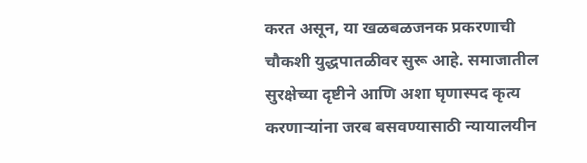करत असून, या खळबळजनक प्रकरणाची चौकशी युद्धपातळीवर सुरू आहे. समाजातील सुरक्षेच्या दृष्टीने आणि अशा घृणास्पद कृत्य करणाऱ्यांना जरब बसवण्यासाठी न्यायालयीन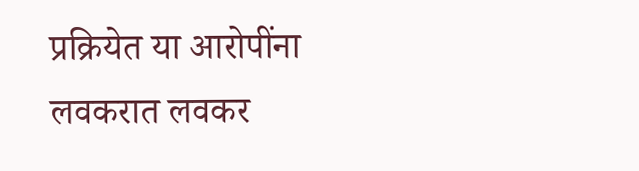प्रक्रियेत या आरोपींना लवकरात लवकर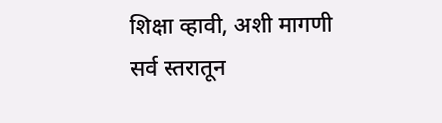शिक्षा व्हावी, अशी मागणी सर्व स्तरातून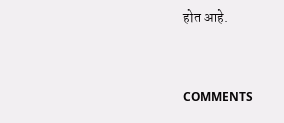होत आहे.


COMMENTS